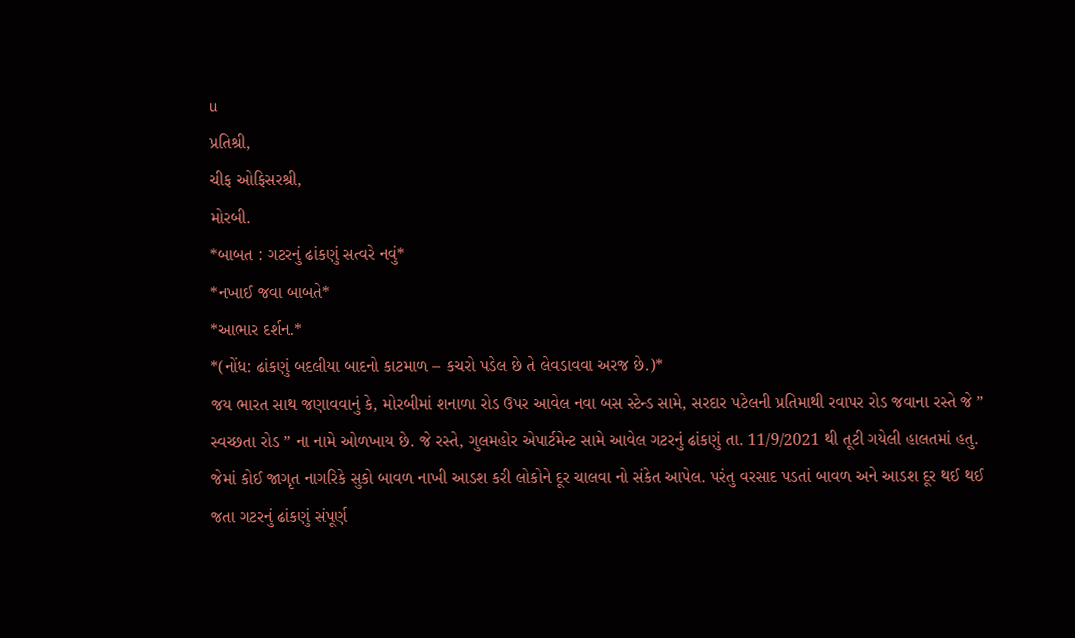u
પ્રતિશ્રી,
ચીફ ઓફિસરશ્રી,
મોરબી.
*બાબત : ગટરનું ઢાંકણું સત્વરે નવું*
*નખાઈ જવા બાબતે*
*આભાર દર્શન.*
*(નોંધ: ઢાંકણું બદલીયા બાદનો કાટમાળ – કચરો પડેલ છે તે લેવડાવવા અરજ છે.)*
જય ભારત સાથ જણાવવાનું કે, મોરબીમાં શનાળા રોડ ઉપર આવેલ નવા બસ સ્ટેન્ડ સામે, સરદાર પટેલની પ્રતિમાથી રવાપર રોડ જવાના રસ્તે જે ” સ્વચ્છતા રોડ ” ના નામે ઓળખાય છે. જે રસ્તે, ગુલમહોર એપાર્ટમેન્ટ સામે આવેલ ગટરનું ઢાંકણું તા. 11/9/2021 થી તૂટી ગયેલી હાલતમાં હતુ. જેમાં કોઈ જાગૃત નાગરિકે સુકો બાવળ નાખી આડશ કરી લોકોને દૂર ચાલવા નો સંકેત આપેલ. પરંતુ વરસાદ પડતાં બાવળ અને આડશ દૂર થઈ થઈ જતા ગટરનું ઢાંકણું સંપૂર્ણ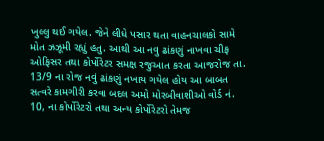ખુલ્લુ થઈ ગયેલ. જેને લીધે પસાર થતા વાહનચાલકો સામે મોત ઝઝૂમી રહ્યું હતુ. આથી આ નવુ ઢાંકણું નાખવા ચીફ ઓફિસર તથા કોર્પોરેટર સમક્ષ રજુઆત કરતા આજરોજ તા. 13/9 ના રોજ નવું ઢાંકણું નખાય ગયેલ હોય આ બાબત સત્વરે કામગીરી કરવા બદલ અમો મોરબીવાશીઓ વોર્ડ નં. 10, ના કોર્પોરેટરો તથા અન્ય કોર્પોરેટરો તેમજ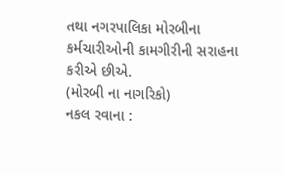તથા નગરપાલિકા મોરબીના કર્મચારીઓની કામગીરીની સરાહના કરીએ છીએ.
(મોરબી ના નાગરિકો)
નકલ રવાના :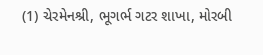(1) ચેરમેનશ્રી, ભૂગર્ભ ગટર શાખા, મોરબી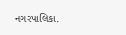નગરપાલિકા.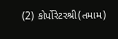(2) કોર્પોરેટરશ્રી(તમામ)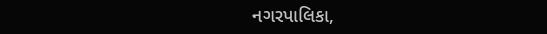નગરપાલિકા,